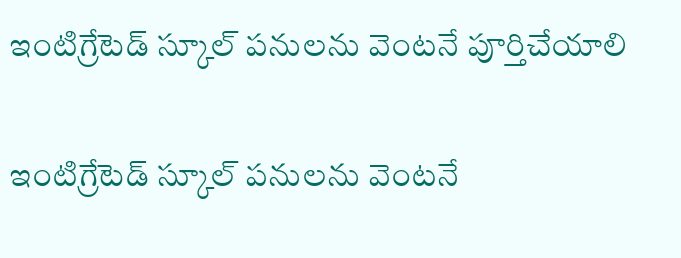ఇంటిగ్రేటెడ్ స్కూల్‌‌‌‌‌‌‌‌‌‌‌‌‌‌‌‌ పనులను వెంటనే పూర్తిచేయాలి

ఇంటిగ్రేటెడ్ స్కూల్‌‌‌‌‌‌‌‌‌‌‌‌‌‌‌‌ పనులను వెంటనే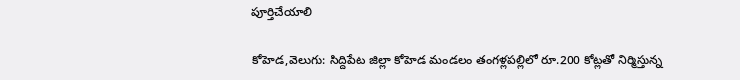పూర్తిచేయాలి

కోహెడ,వెలుగు: సిద్దిపేట జిల్లా కోహెడ మండలం తంగళ్లపల్లిలో రూ.200 కోట్లతో నిర్మిస్తున్న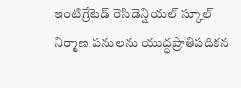ఇంటిగ్రేటెడ్ రెసిడెన్షియల్ స్కూల్ నిర్మాణ పనులను యుద్ధప్రాతిపదికన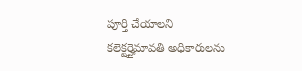పూర్తి చేయాలని కలెక్టర్హైమావతి అధికారులను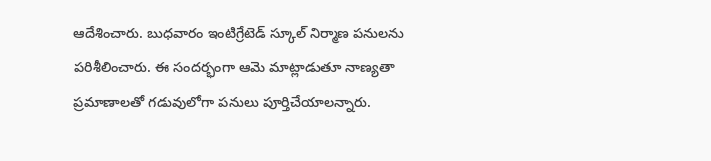ఆదేశించారు. బుధవారం ఇంటిగ్రేటెడ్ స్కూల్ నిర్మాణ పనులను పరిశీలించారు. ఈ సందర్భంగా ఆమె మాట్లాడుతూ నాణ్యతా ప్రమాణాలతో గడువులోగా పనులు పూర్తిచేయాలన్నారు.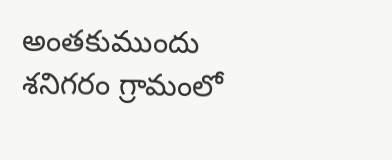అంతకుముందు శనిగరం గ్రామంలో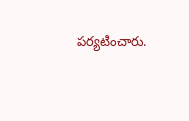పర్యటించారు.